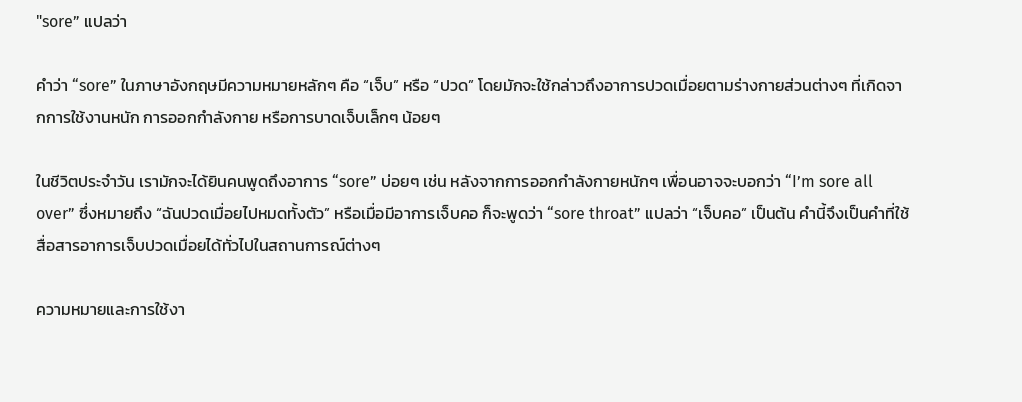"sore” แปลว่า

คำว่า “sore” ในภาษาอังกฤษมีความหมายหลักๆ คือ “เจ็บ” หรือ “ปวด” โดยมักจะใช้กล่าวถึงอาการปวดเมื่อยตามร่างกายส่วนต่างๆ ที่เกิดจากการใช้งานหนัก การออกกำลังกาย หรือการบาดเจ็บเล็กๆ น้อยๆ

ในชีวิตประจำวัน เรามักจะได้ยินคนพูดถึงอาการ “sore” บ่อยๆ เช่น หลังจากการออกกำลังกายหนักๆ เพื่อนอาจจะบอกว่า “I’m sore all over” ซึ่งหมายถึง “ฉันปวดเมื่อยไปหมดทั้งตัว” หรือเมื่อมีอาการเจ็บคอ ก็จะพูดว่า “sore throat” แปลว่า “เจ็บคอ” เป็นต้น คำนี้จึงเป็นคำที่ใช้สื่อสารอาการเจ็บปวดเมื่อยได้ทั่วไปในสถานการณ์ต่างๆ

ความหมายและการใช้งา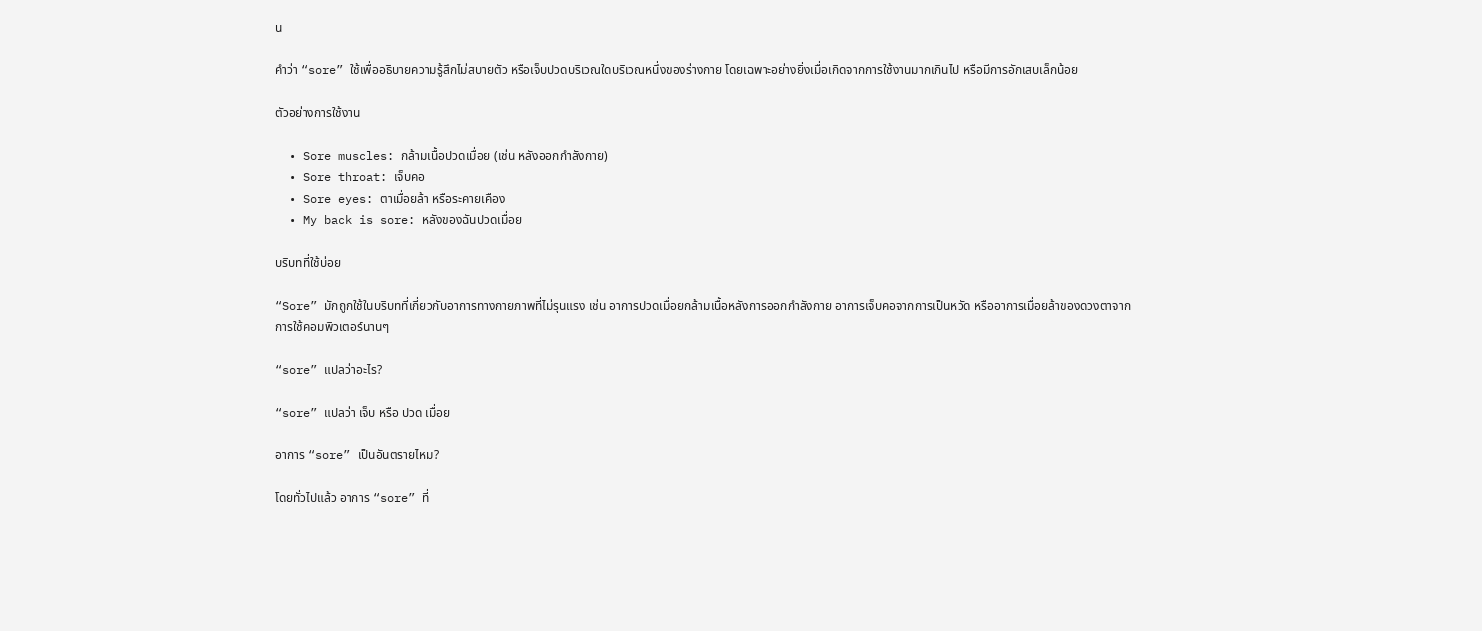น

คำว่า “sore” ใช้เพื่ออธิบายความรู้สึกไม่สบายตัว หรือเจ็บปวดบริเวณใดบริเวณหนึ่งของร่างกาย โดยเฉพาะอย่างยิ่งเมื่อเกิดจากการใช้งานมากเกินไป หรือมีการอักเสบเล็กน้อย

ตัวอย่างการใช้งาน

  • Sore muscles: กล้ามเนื้อปวดเมื่อย (เช่น หลังออกกำลังกาย)
  • Sore throat: เจ็บคอ
  • Sore eyes: ตาเมื่อยล้า หรือระคายเคือง
  • My back is sore: หลังของฉันปวดเมื่อย

บริบทที่ใช้บ่อย

“Sore” มักถูกใช้ในบริบทที่เกี่ยวกับอาการทางกายภาพที่ไม่รุนแรง เช่น อาการปวดเมื่อยกล้ามเนื้อหลังการออกกำลังกาย อาการเจ็บคอจากการเป็นหวัด หรืออาการเมื่อยล้าของดวงตาจากการใช้คอมพิวเตอร์นานๆ

“sore” แปลว่าอะไร?

“sore” แปลว่า เจ็บ หรือ ปวด เมื่อย

อาการ “sore” เป็นอันตรายไหม?

โดยทั่วไปแล้ว อาการ “sore” ที่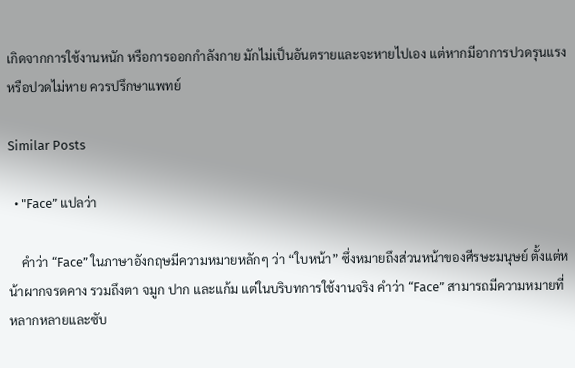เกิดจากการใช้งานหนัก หรือการออกกำลังกาย มักไม่เป็นอันตรายและจะหายไปเอง แต่หากมีอาการปวดรุนแรง หรือปวดไม่หาย ควรปรึกษาแพทย์

Similar Posts

  • "Face” แปลว่า

    คำว่า “Face” ในภาษาอังกฤษมีความหมายหลักๆ ว่า “ใบหน้า” ซึ่งหมายถึงส่วนหน้าของศีรษะมนุษย์ ตั้งแต่หน้าผากจรดคาง รวมถึงตา จมูก ปาก และแก้ม แต่ในบริบทการใช้งานจริง คำว่า “Face” สามารถมีความหมายที่หลากหลายและซับ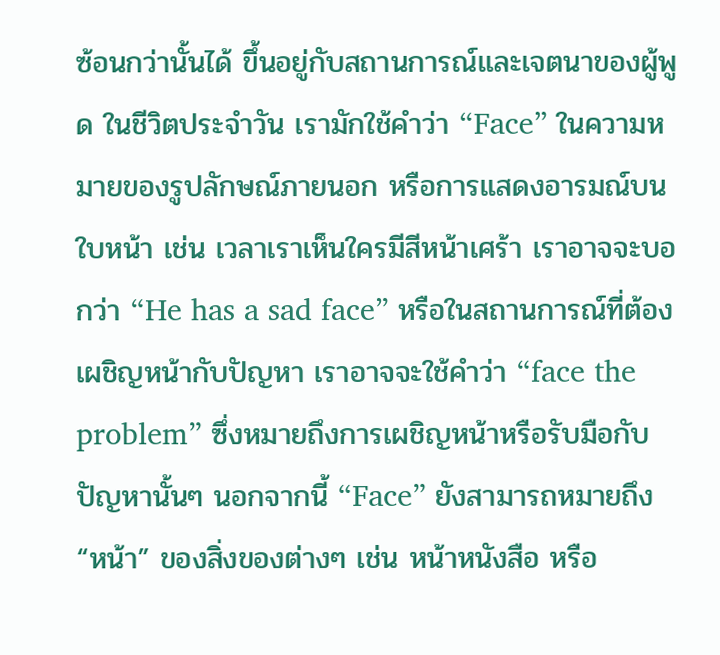ซ้อนกว่านั้นได้ ขึ้นอยู่กับสถานการณ์และเจตนาของผู้พูด ในชีวิตประจำวัน เรามักใช้คำว่า “Face” ในความหมายของรูปลักษณ์ภายนอก หรือการแสดงอารมณ์บนใบหน้า เช่น เวลาเราเห็นใครมีสีหน้าเศร้า เราอาจจะบอกว่า “He has a sad face” หรือในสถานการณ์ที่ต้องเผชิญหน้ากับปัญหา เราอาจจะใช้คำว่า “face the problem” ซึ่งหมายถึงการเผชิญหน้าหรือรับมือกับปัญหานั้นๆ นอกจากนี้ “Face” ยังสามารถหมายถึง “หน้า” ของสิ่งของต่างๆ เช่น หน้าหนังสือ หรือ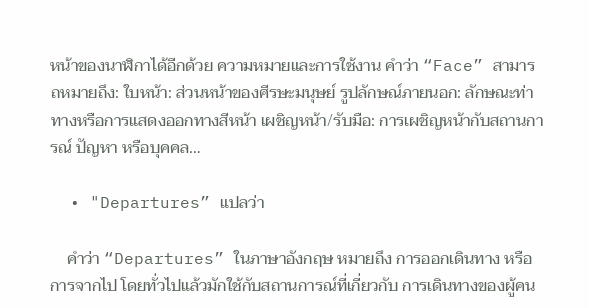หน้าของนาฬิกาได้อีกด้วย ความหมายและการใช้งาน คำว่า “Face” สามารถหมายถึง: ใบหน้า: ส่วนหน้าของศีรษะมนุษย์ รูปลักษณ์ภายนอก: ลักษณะท่าทางหรือการแสดงออกทางสีหน้า เผชิญหน้า/รับมือ: การเผชิญหน้ากับสถานการณ์ ปัญหา หรือบุคคล…

  • "Departures” แปลว่า

    คำว่า “Departures” ในภาษาอังกฤษ หมายถึง การออกเดินทาง หรือ การจากไป โดยทั่วไปแล้วมักใช้กับสถานการณ์ที่เกี่ยวกับ การเดินทางของผู้คน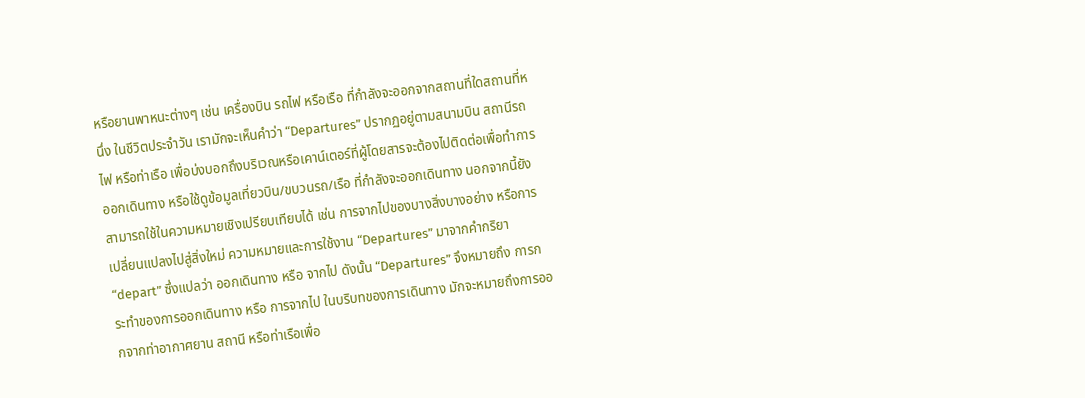หรือยานพาหนะต่างๆ เช่น เครื่องบิน รถไฟ หรือเรือ ที่กำลังจะออกจากสถานที่ใดสถานที่หนึ่ง ในชีวิตประจำวัน เรามักจะเห็นคำว่า “Departures” ปรากฏอยู่ตามสนามบิน สถานีรถไฟ หรือท่าเรือ เพื่อบ่งบอกถึงบริเวณหรือเคาน์เตอร์ที่ผู้โดยสารจะต้องไปติดต่อเพื่อทำการออกเดินทาง หรือใช้ดูข้อมูลเที่ยวบิน/ขบวนรถ/เรือ ที่กำลังจะออกเดินทาง นอกจากนี้ยังสามารถใช้ในความหมายเชิงเปรียบเทียบได้ เช่น การจากไปของบางสิ่งบางอย่าง หรือการเปลี่ยนแปลงไปสู่สิ่งใหม่ ความหมายและการใช้งาน “Departures” มาจากคำกริยา “depart” ซึ่งแปลว่า ออกเดินทาง หรือ จากไป ดังนั้น “Departures” จึงหมายถึง การกระทำของการออกเดินทาง หรือ การจากไป ในบริบทของการเดินทาง มักจะหมายถึงการออกจากท่าอากาศยาน สถานี หรือท่าเรือเพื่อ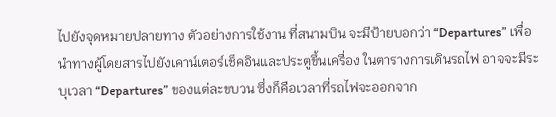ไปยังจุดหมายปลายทาง ตัวอย่างการใช้งาน ที่สนามบิน จะมีป้ายบอกว่า “Departures” เพื่อนำทางผู้โดยสารไปยังเคาน์เตอร์เช็คอินและประตูขึ้นเครื่อง ในตารางการเดินรถไฟ อาจจะมีระบุเวลา “Departures” ของแต่ละขบวน ซึ่งก็คือเวลาที่รถไฟจะออกจาก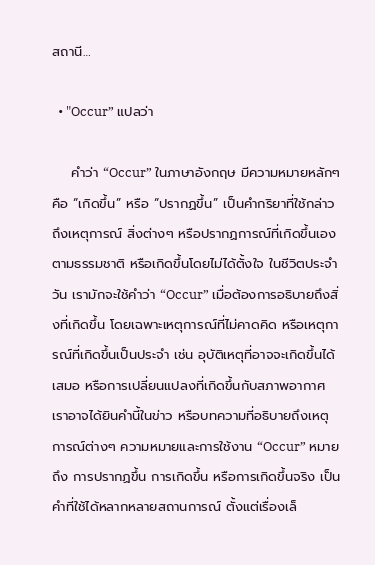สถานี…

  • "Occur” แปลว่า

    คำว่า “Occur” ในภาษาอังกฤษ มีความหมายหลักๆ คือ “เกิดขึ้น” หรือ “ปรากฏขึ้น” เป็นคำกริยาที่ใช้กล่าวถึงเหตุการณ์ สิ่งต่างๆ หรือปรากฏการณ์ที่เกิดขึ้นเองตามธรรมชาติ หรือเกิดขึ้นโดยไม่ได้ตั้งใจ ในชีวิตประจำวัน เรามักจะใช้คำว่า “Occur” เมื่อต้องการอธิบายถึงสิ่งที่เกิดขึ้น โดยเฉพาะเหตุการณ์ที่ไม่คาดคิด หรือเหตุการณ์ที่เกิดขึ้นเป็นประจำ เช่น อุบัติเหตุที่อาจจะเกิดขึ้นได้เสมอ หรือการเปลี่ยนแปลงที่เกิดขึ้นกับสภาพอากาศ เราอาจได้ยินคำนี้ในข่าว หรือบทความที่อธิบายถึงเหตุการณ์ต่างๆ ความหมายและการใช้งาน “Occur” หมายถึง การปรากฏขึ้น การเกิดขึ้น หรือการเกิดขึ้นจริง เป็นคำที่ใช้ได้หลากหลายสถานการณ์ ตั้งแต่เรื่องเล็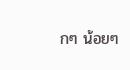กๆ น้อยๆ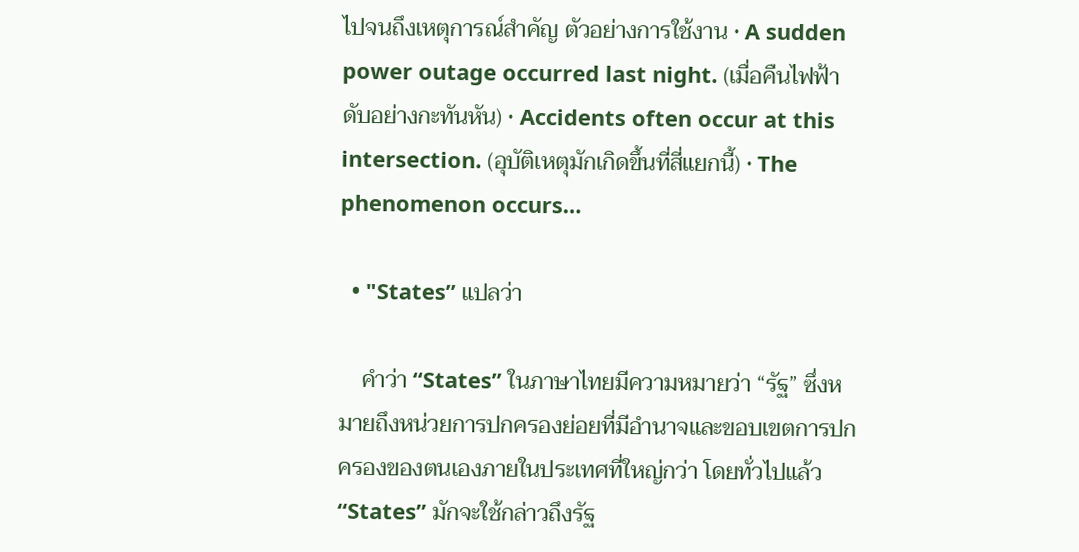ไปจนถึงเหตุการณ์สำคัญ ตัวอย่างการใช้งาน • A sudden power outage occurred last night. (เมื่อคืนไฟฟ้าดับอย่างกะทันหัน) • Accidents often occur at this intersection. (อุบัติเหตุมักเกิดขึ้นที่สี่แยกนี้) • The phenomenon occurs…

  • "States” แปลว่า

    คำว่า “States” ในภาษาไทยมีความหมายว่า “รัฐ” ซึ่งหมายถึงหน่วยการปกครองย่อยที่มีอำนาจและขอบเขตการปกครองของตนเองภายในประเทศที่ใหญ่กว่า โดยทั่วไปแล้ว “States” มักจะใช้กล่าวถึงรัฐ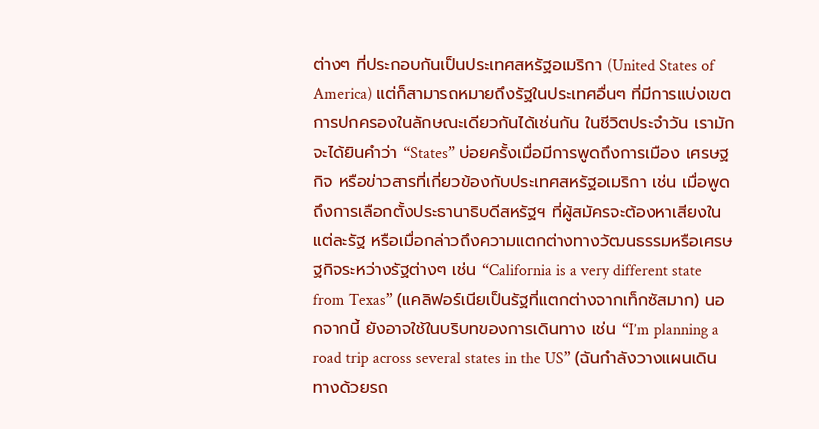ต่างๆ ที่ประกอบกันเป็นประเทศสหรัฐอเมริกา (United States of America) แต่ก็สามารถหมายถึงรัฐในประเทศอื่นๆ ที่มีการแบ่งเขตการปกครองในลักษณะเดียวกันได้เช่นกัน ในชีวิตประจำวัน เรามักจะได้ยินคำว่า “States” บ่อยครั้งเมื่อมีการพูดถึงการเมือง เศรษฐกิจ หรือข่าวสารที่เกี่ยวข้องกับประเทศสหรัฐอเมริกา เช่น เมื่อพูดถึงการเลือกตั้งประธานาธิบดีสหรัฐฯ ที่ผู้สมัครจะต้องหาเสียงในแต่ละรัฐ หรือเมื่อกล่าวถึงความแตกต่างทางวัฒนธรรมหรือเศรษฐกิจระหว่างรัฐต่างๆ เช่น “California is a very different state from Texas” (แคลิฟอร์เนียเป็นรัฐที่แตกต่างจากเท็กซัสมาก) นอกจากนี้ ยังอาจใช้ในบริบทของการเดินทาง เช่น “I’m planning a road trip across several states in the US” (ฉันกำลังวางแผนเดินทางด้วยรถ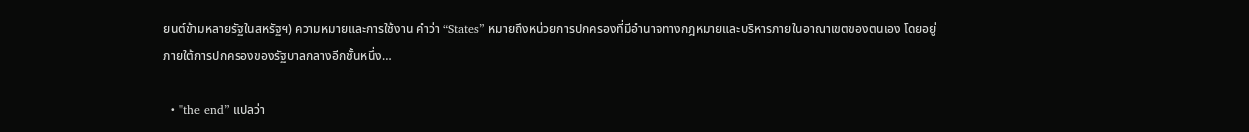ยนต์ข้ามหลายรัฐในสหรัฐฯ) ความหมายและการใช้งาน คำว่า “States” หมายถึงหน่วยการปกครองที่มีอำนาจทางกฎหมายและบริหารภายในอาณาเขตของตนเอง โดยอยู่ภายใต้การปกครองของรัฐบาลกลางอีกชั้นหนึ่ง…

  • "the end” แปลว่า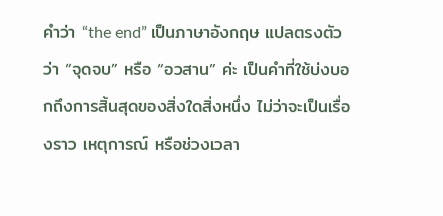คำว่า “the end” เป็นภาษาอังกฤษ แปลตรงตัวว่า “จุดจบ” หรือ “อวสาน” ค่ะ เป็นคำที่ใช้บ่งบอกถึงการสิ้นสุดของสิ่งใดสิ่งหนึ่ง ไม่ว่าจะเป็นเรื่องราว เหตุการณ์ หรือช่วงเวลา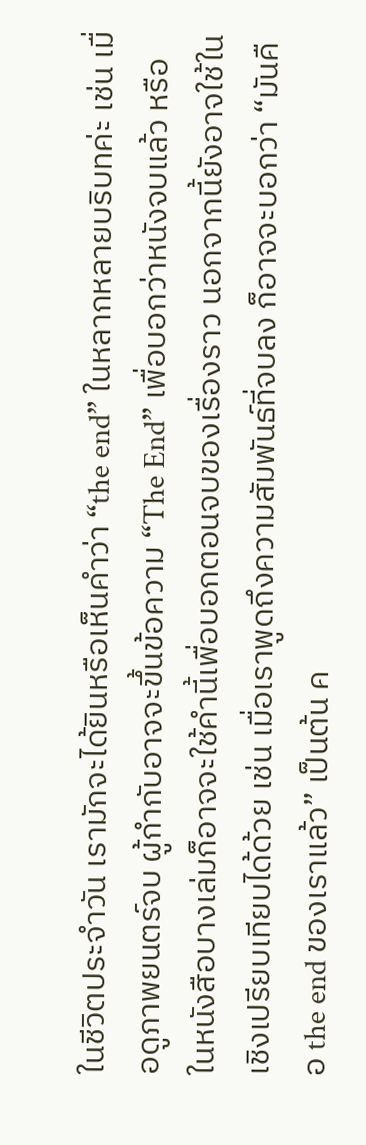ในชีวิตประจำวัน เรามักจะได้ยินหรือเห็นคำว่า “the end” ในหลากหลายบริบทค่ะ เช่น เมื่อดูภาพยนตร์จบ ผู้กำกับอาจจะขึ้นข้อความ “The End” เพื่อบอกว่าหนังจบแล้ว หรือในหนังสือบางเล่มก็อาจจะใช้คำนี้เพื่อบอกตอนจบของเรื่องราว นอกจากนี้ยังอาจใช้ในเชิงเปรียบเทียบได้ด้วย เช่น เมื่อเราพูดถึงความสัมพันธ์ที่จบลง ก็อาจจะบอกว่า “มันคือ the end ของเราแล้ว” เป็นต้น ค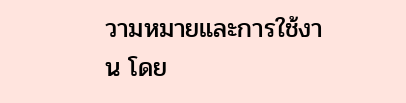วามหมายและการใช้งาน โดย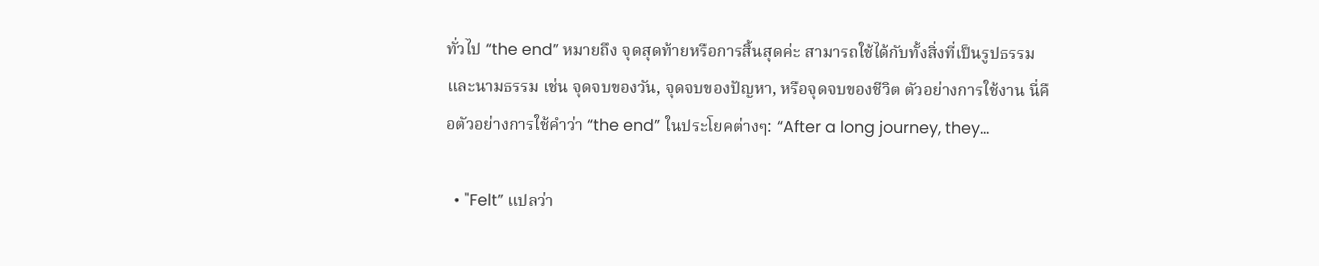ทั่วไป “the end” หมายถึง จุดสุดท้ายหรือการสิ้นสุดค่ะ สามารถใช้ได้กับทั้งสิ่งที่เป็นรูปธรรมและนามธรรม เช่น จุดจบของวัน, จุดจบของปัญหา, หรือจุดจบของชีวิต ตัวอย่างการใช้งาน นี่คือตัวอย่างการใช้คำว่า “the end” ในประโยคต่างๆ: “After a long journey, they…

  • "Felt” แปลว่า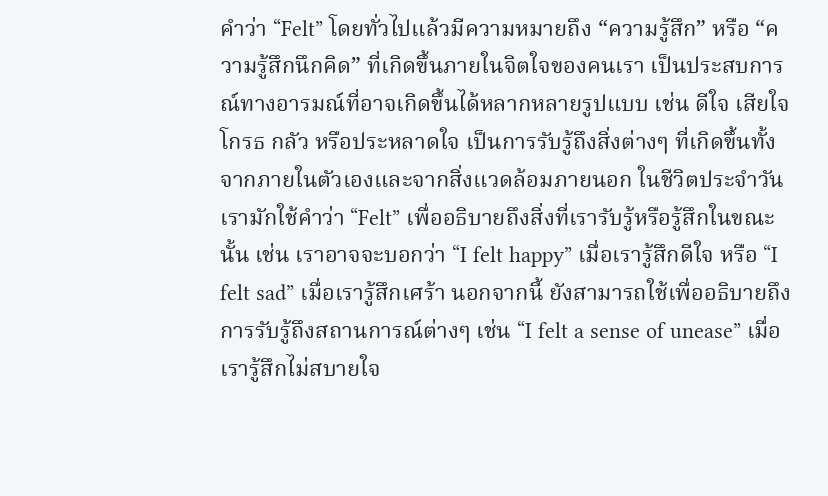คำว่า “Felt” โดยทั่วไปแล้วมีความหมายถึง “ความรู้สึก” หรือ “ความรู้สึกนึกคิด” ที่เกิดขึ้นภายในจิตใจของคนเรา เป็นประสบการณ์ทางอารมณ์ที่อาจเกิดขึ้นได้หลากหลายรูปแบบ เช่น ดีใจ เสียใจ โกรธ กลัว หรือประหลาดใจ เป็นการรับรู้ถึงสิ่งต่างๆ ที่เกิดขึ้นทั้งจากภายในตัวเองและจากสิ่งแวดล้อมภายนอก ในชีวิตประจำวัน เรามักใช้คำว่า “Felt” เพื่ออธิบายถึงสิ่งที่เรารับรู้หรือรู้สึกในขณะนั้น เช่น เราอาจจะบอกว่า “I felt happy” เมื่อเรารู้สึกดีใจ หรือ “I felt sad” เมื่อเรารู้สึกเศร้า นอกจากนี้ ยังสามารถใช้เพื่ออธิบายถึงการรับรู้ถึงสถานการณ์ต่างๆ เช่น “I felt a sense of unease” เมื่อเรารู้สึกไม่สบายใจ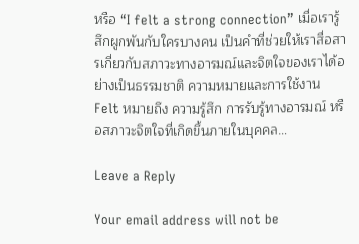หรือ “I felt a strong connection” เมื่อเรารู้สึกผูกพันกับใครบางคน เป็นคำที่ช่วยให้เราสื่อสารเกี่ยวกับสภาวะทางอารมณ์และจิตใจของเราได้อย่างเป็นธรรมชาติ ความหมายและการใช้งาน Felt หมายถึง ความรู้สึก การรับรู้ทางอารมณ์ หรือสภาวะจิตใจที่เกิดขึ้นภายในบุคคล…

Leave a Reply

Your email address will not be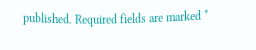published. Required fields are marked *